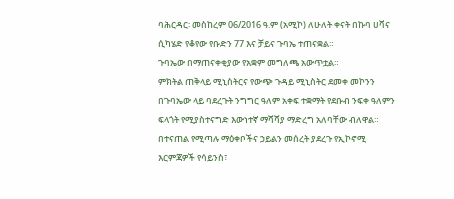ባሕርዳር፡ መስከረም 06/2016 ዓ.ም (አሚኮ) ለሁለት ቀናት በኩባ ሀቫና ሲካሄድ የቆየው የቡድን 77 እና ቻይና ጉባኤ ተጠናቋል።
ጉባኤው በማጠናቀቂያው የአቋም መግለጫ አውጥቷል።
ምክትል ጠቅላይ ሚኒስትርና የውጭ ጉዳይ ሚኒስትር ደመቀ መኮንን በጉባኤው ላይ ባደረጉት ንግግር ዓለም አቀፍ ተቋማት የደቡብ ንፍቀ ዓለምን ፍላጎት የሚያስተናግድ እውነተኛ ማሻሻያ ማድረግ አለባቸው ብለዋል። በተናጠል የሚጣሉ ማዕቀቦችና ኃይልን መሰረት ያደረጉ የኢኮኖሚ እርምጃዎች የሳይንስ፣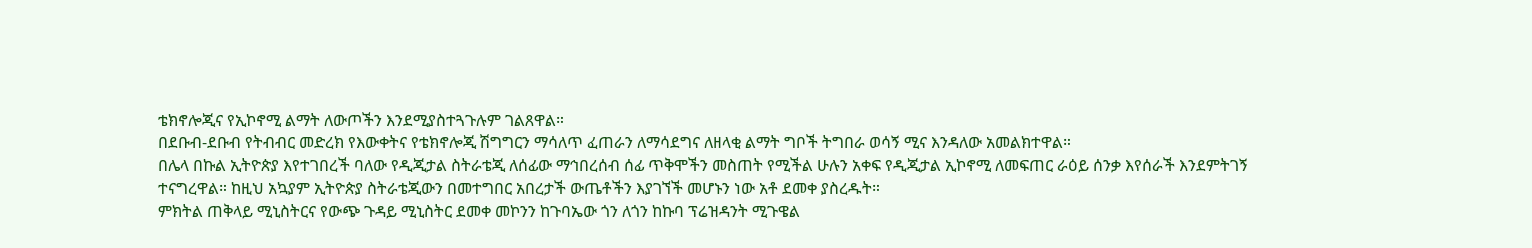ቴክኖሎጂና የኢኮኖሚ ልማት ለውጦችን እንደሚያስተጓጉሉም ገልጸዋል።
በደቡብ-ደቡብ የትብብር መድረክ የእውቀትና የቴክኖሎጂ ሽግግርን ማሳለጥ ፈጠራን ለማሳደግና ለዘላቂ ልማት ግቦች ትግበራ ወሳኝ ሚና እንዳለው አመልክተዋል።
በሌላ በኩል ኢትዮጵያ እየተገበረች ባለው የዲጂታል ስትራቴጂ ለሰፊው ማኅበረሰብ ሰፊ ጥቅሞችን መስጠት የሚችል ሁሉን አቀፍ የዲጂታል ኢኮኖሚ ለመፍጠር ራዕይ ሰንቃ እየሰራች እንደምትገኝ ተናግረዋል። ከዚህ አኳያም ኢትዮጵያ ስትራቴጂውን በመተግበር አበረታች ውጤቶችን እያገኘች መሆኑን ነው አቶ ደመቀ ያስረዱት።
ምክትል ጠቅላይ ሚኒስትርና የውጭ ጉዳይ ሚኒስትር ደመቀ መኮንን ከጉባኤው ጎን ለጎን ከኩባ ፕሬዝዳንት ሚጉዌል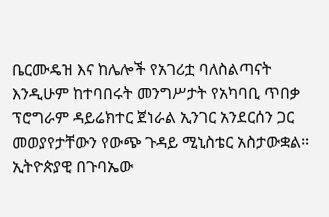ቤርሙዴዝ እና ከሌሎች የአገሪቷ ባለስልጣናት እንዲሁም ከተባበሩት መንግሥታት የአካባቢ ጥበቃ ፕሮግራም ዳይሬክተር ጀነራል ኢንገር አንደርሰን ጋር መወያየታቸውን የውጭ ጉዳይ ሚኒስቴር አስታውቋል። ኢትዮጵያዊ በጉባኤው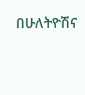በሁለትዮሽና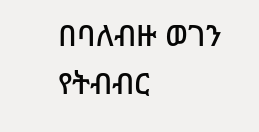በባለብዙ ወገን የትብብር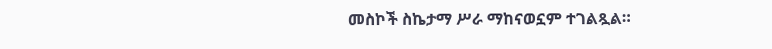መስኮች ስኬታማ ሥራ ማከናወኗም ተገልጿል።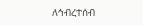ለኅብረተሰብ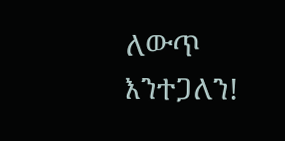ለውጥ እንተጋለን!